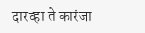दारव्हा ते कारंजा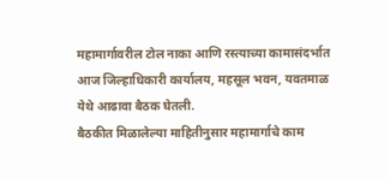महामार्गावरील टोल नाका आणि रस्त्याच्या कामासंदर्भात आज जिल्हाधिकारी कार्यालय, महसूल भवन, यवतमाळ येथे आढावा बैठक घेतली.
बैठकीत मिळालेल्या माहितीनुसार महामार्गाचे काम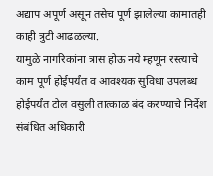अद्याप अपूर्ण असून तसेच पूर्ण झालेल्या कामातही काही त्रुटी आढळल्या.
यामुळे नागरिकांना त्रास होऊ नये म्हणून रस्त्याचे काम पूर्ण होईपर्यंत व आवश्यक सुविधा उपलब्ध होईपर्यंत टोल वसुली तात्काळ बंद करण्याचे निर्देश संबंधित अधिकारी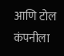आणि टोल कंपनीला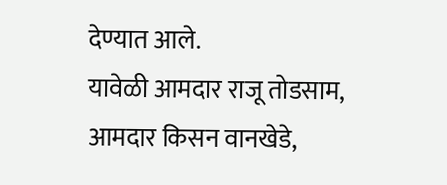देण्यात आले.
यावेळी आमदार राजू तोडसाम, आमदार किसन वानखेडे,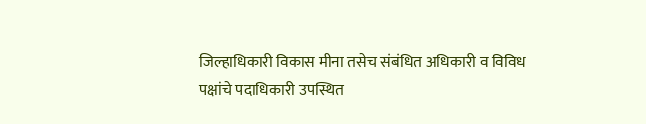जिल्हाधिकारी विकास मीना तसेच संबंधित अधिकारी व विविध पक्षांचे पदाधिकारी उपस्थित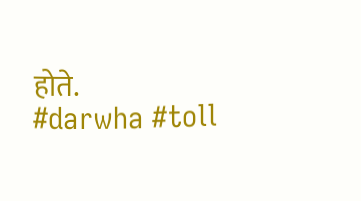होते.
#darwha #toll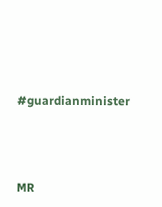#guardianminister




MR